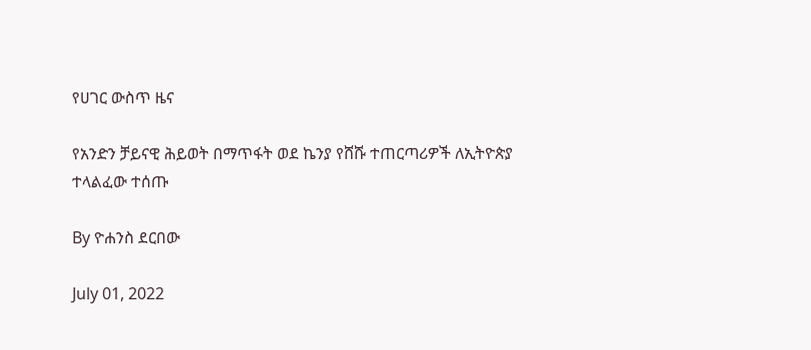የሀገር ውስጥ ዜና

የአንድን ቻይናዊ ሕይወት በማጥፋት ወደ ኬንያ የሸሹ ተጠርጣሪዎች ለኢትዮጵያ ተላልፈው ተሰጡ

By ዮሐንስ ደርበው

July 01, 2022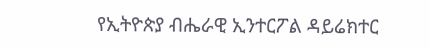የኢትዮጵያ ብሔራዊ ኢንተርፖል ዳይሬክተር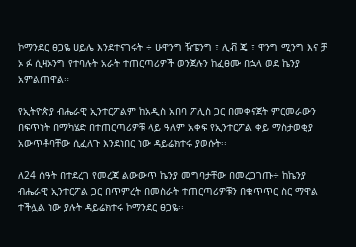ኮማንደር ፀጋዬ ሀይሌ እንደተናገሩት ÷ ሁዋንግ ዥፔንግ ፣ ሊቭ ጄ ፣ ዋንግ ሚንግ እና ቻ ኦ ፉ ሲዛኦንግ የተባሉት አራት ተጠርጣሪዎች ወንጀሉን ከፈፀሙ በኋላ ወደ ኬንያ አምልጠዋል።

የኢትዮጵያ ብሔራዊ ኢንተርፖልም ከአዲስ አበባ ፖሊስ ጋር በመቀናጀት ምርመራውን በፍጥነት በማካሄድ በተጠርጣሪዎቹ ላይ ዓለም አቀፍ የኢንተርፖል ቀይ ማስታወቂያ አውጥቶባቸው ሲፈለጉ እንደነበር ነው ዳይሬክተሩ ያወሱት፡፡

ለ24 ሰዓት በተደረገ የመረጃ ልውውጥ ኬንያ መግባታቸው በመረጋገጡ÷ ከኬንያ ብሔራዊ ኢንተርፖል ጋር በጥምረት በመስራት ተጠርጣሪዎቹን በቁጥጥር ስር ማዋል ተችሏል ነው ያሉት ዳይሬክተሩ ኮማንደር ፀጋዬ፡፡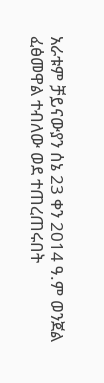አራቱም ቻይናውያን ሰኔ 23 ቀን 2014 ዓ.ም ወንጀል ፈፅመዋል ተብለው ወደ ተጠረጠሩበት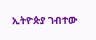ኢትዮጵያ ገብተው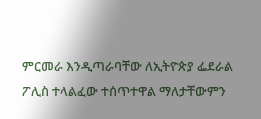ምርመራ እንዲጣራባቸው ለኢትዮጵያ ፌደራል ፖሊስ ተላልፈው ተሰጥተዋል ማለታቸውምን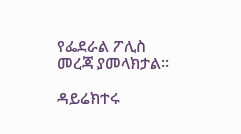የፌደራል ፖሊስ መረጃ ያመላክታል፡፡

ዳይሬክተሩ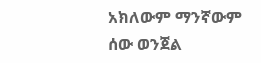አክለውም ማንኛውም ሰው ወንጀል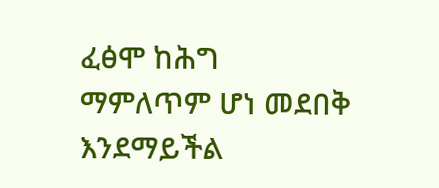ፈፅሞ ከሕግ ማምለጥም ሆነ መደበቅ እንደማይችል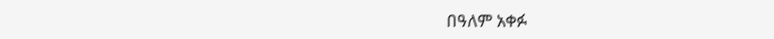በዓለም አቀፉ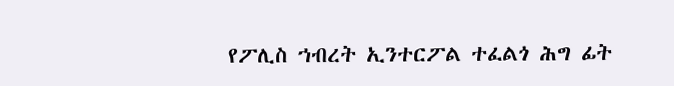የፖሊስ ኀብረት ኢንተርፖል ተፈልጎ ሕግ ፊት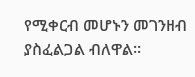የሚቀርብ መሆኑን መገንዘብ ያስፈልጋል ብለዋል።